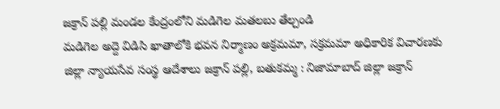జక్రాన్ పల్లి మండల కేంద్రంలోని మడిగెల మతలబు తేల్చండి
మడిగెల అద్దె విడిసి ఖాతాలోకి భవన నిర్మాణం అక్రమమా, సక్రమమా అధికారిక విచారణకు జిల్లా న్యాయసేవ సంస్థ ఆదేశాలు జక్రాన్ పల్లి, బతుకమ్మ : నిజామాబాద్ జిల్లా జక్రాన్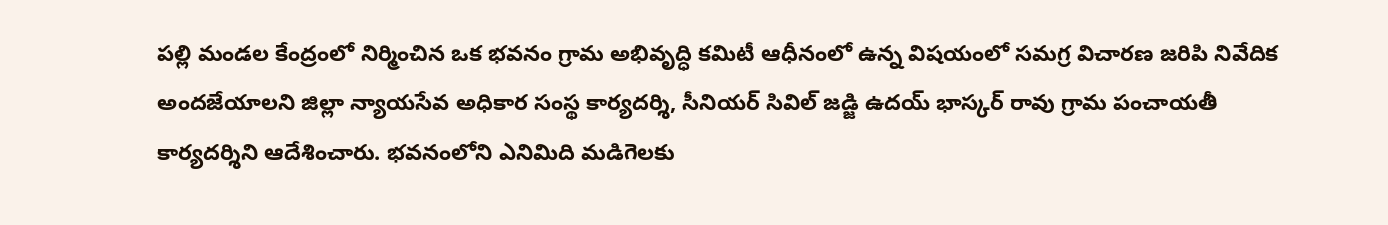పల్లి మండల కేంద్రంలో నిర్మించిన ఒక భవనం గ్రామ అభివృద్ధి కమిటీ ఆధీనంలో ఉన్న విషయంలో సమగ్ర విచారణ జరిపి నివేదిక అందజేయాలని జిల్లా న్యాయసేవ అధికార సంస్థ కార్యదర్శి, సీనియర్ సివిల్ జడ్జి ఉదయ్ భాస్కర్ రావు గ్రామ పంచాయతీ కార్యదర్శిని ఆదేశించారు. భవనంలోని ఎనిమిది మడిగెలకు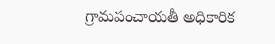గ్రామపంచాయతీ అధికారిక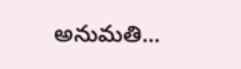అనుమతి...